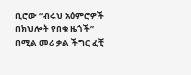ቢሮው “ብሩህ አዕምሮዎች በክህሎት የበቁ ዜጎች” በሚል መሪ ቃል ችግር ፈቺ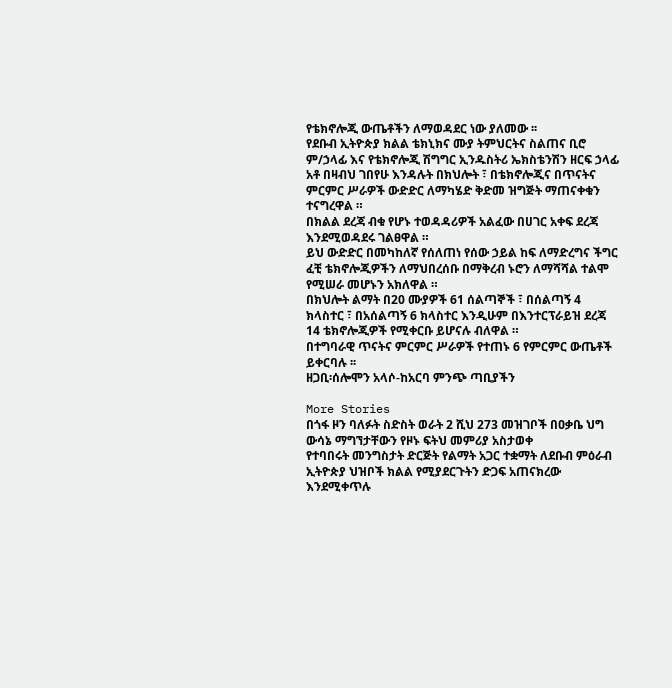የቴክኖሎጂ ውጤቶችን ለማወዳደር ነው ያለመው ፡፡
የደቡብ ኢትዮጵያ ክልል ቴክኒክና ሙያ ትምህርትና ስልጠና ቢሮ ም/ኃላፊ እና የቴክኖሎጂ ሽግግር ኢንዱስትሪ ኤክስቴንሽን ዘርፍ ኃላፊ አቶ በዛብህ ገበየሁ እንዳሉት በክህሎት ፣ በቴክኖሎጂና በጥናትና ምርምር ሥራዎች ውድድር ለማካሄድ ቅድመ ዝግጅት ማጠናቀቁን ተናግረዋል ።
በክልል ደረጃ ብቁ የሆኑ ተወዳዳሪዎች አልፈው በሀገር አቀፍ ደረጃ እንደሚወዳደሩ ገልፀዋል ።
ይህ ውድድር በመካከለኛ የሰለጠነ የሰው ኃይል ከፍ ለማድረግና ችግር ፈቺ ቴክኖሎጂዎችን ለማህበረሰቡ በማቅረብ ኑሮን ለማሻሻል ተልሞ የሚሠራ መሆኑን አክለዋል ።
በክህሎት ልማት በ20 ሙያዎች 61 ሰልጣኞች ፣ በሰልጣኝ 4 ክላስተር ፣ በአሰልጣኝ 6 ክላስተር እንዲሁም በእንተርፕራይዝ ደረጃ 14 ቴክኖሎጂዎች የሚቀርቡ ይሆናሉ ብለዋል ።
በተግባራዊ ጥናትና ምርምር ሥራዎች የተጠኑ 6 የምርምር ውጤቶች ይቀርባሉ ፡፡
ዘጋቢ፡ሰሎሞን አላሶ-ከአርባ ምንጭ ጣቢያችን

More Stories
በጎፋ ዞን ባለፉት ስድስት ወራት 2 ሺህ 273 መዝገቦች በዐቃቤ ህግ ውሳኔ ማግኘታቸውን የዞኑ ፍትህ መምሪያ አስታወቀ
የተባበሩት መንግስታት ድርጅት የልማት አጋር ተቋማት ለደቡብ ምዕራብ ኢትዮጵያ ህዝቦች ክልል የሚያደርጉትን ድጋፍ አጠናክረው እንደሚቀጥሉ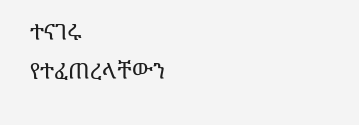ተናገሩ
የተፈጠረላቸውን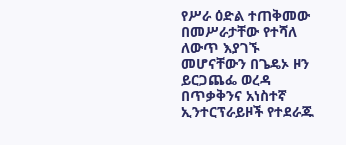የሥራ ዕድል ተጠቅመው በመሥራታቸው የተሻለ ለውጥ እያገኙ መሆናቸውን በጌዴኦ ዞን ይርጋጨፌ ወረዳ በጥቃቅንና አነስተኛ ኢንተርፕራይዞች የተደራጁ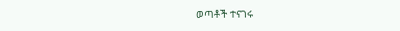ወጣቶች ተናገሩ